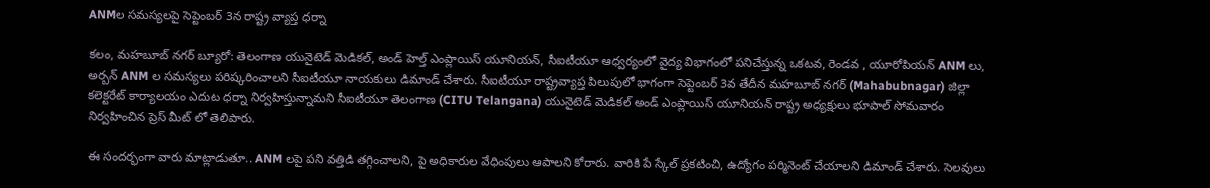ANMల సమస్యలపై సెప్టెంబర్ 3న రాష్ట్ర వ్యాప్త ధర్నా

కలం, మహబూబ్ నగర్ బ్యూరో: తెలంగాణ యునైటెడ్ మెడికల్, అండ్ హెల్త్ ఎంప్లాయిస్ యూనియన్, సీఐటీయూ ఆధ్వర్యంలో వైద్య విభాగంలో పనిచేస్తున్న ఒకటవ, రెండవ , యూరోపియన్ ANM లు, అర్బన్ ANM ల సమస్యలు పరిష్కరించాలని సీఐటీయూ నాయకులు డిమాండ్ చేశారు. సీఐటీయూ రాష్ట్రవ్యాప్త పిలుపులో భాగంగా సెప్టెంబర్ 3వ తేదీన మహబూబ్ నగర్ (Mahabubnagar) జిల్లా కలెక్టరేట్ కార్యాలయం ఎదుట ధర్నా నిర్వహిస్తున్నామని సీఐటీయూ తెలంగాణ (CITU Telangana) యునైటెడ్ మెడికల్ అండ్ ఎంప్లాయిస్ యూనియన్ రాష్ట్ర అధ్యక్షులు భూపాల్ సోమవారం నిర్వహించిన ప్రెస్ మీట్ లో తెలిపారు.

ఈ సందర్భంగా వారు మాట్లాడుతూ.. ANM లపై పని వత్తిడి తగ్గించాలని, పై అధికారుల వేధింపులు ఆపాలని కోరారు. వారికి పే స్కేల్ ప్రకటించి, ఉద్యోగం పర్మినెంట్ చేయాలని డిమాండ్ చేశారు. సెలవులు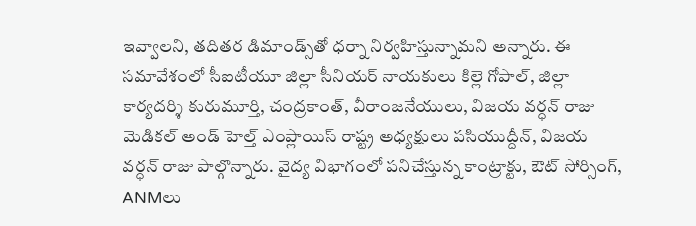ఇవ్వాలని, తదితర డిమాండ్స్‌తో ధర్నా నిర్వహిస్తున్నామని అన్నారు. ఈ సమావేశంలో సీఐటీయూ జిల్లా సీనియర్ నాయకులు కిల్లె గోపాల్, జిల్లా కార్యదర్శి కురుమూర్తి, చంద్రకాంత్, వీరాంజనేయులు, విజయ వర్ధన్ రాజు మెడికల్ అండ్ హెల్త్ ఎంప్లాయిస్ రాష్ట్ర అధ్యక్షులు పసియుద్దీన్, విజయ వర్ధన్ రాజు పాల్గొన్నారు. వైద్య విభాగంలో పనిచేస్తున్న కాంట్రాక్టు, ఔట్ సోర్సింగ్, ANMలు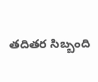తదితర సిబ్బంది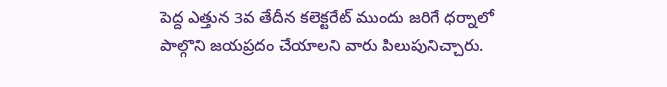పెద్ద ఎత్తున 3వ తేదీన కలెక్టరేట్ ముందు జరిగే ధర్నాలో పాల్గొని జయప్రదం చేయాలని వారు పిలుపునిచ్చారు.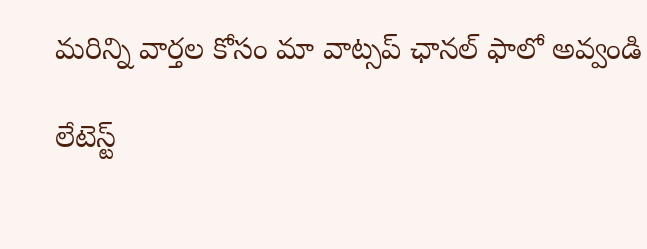మ‌రిన్ని వార్త‌ల కోసం మా వాట్స‌ప్ ఛాన‌ల్ ఫాలో అవ్వండి

లేటెస్ట్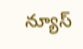న్యూస్‌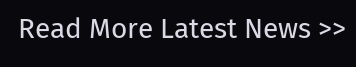Read More Latest News >>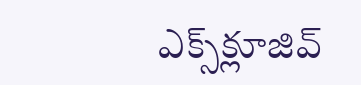ఎక్స్‌క్లూజివ్‌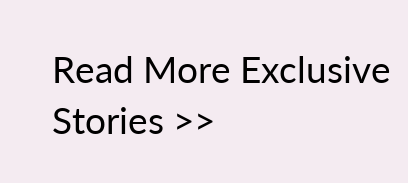Read More Exclusive Stories >>